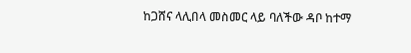ከጋሸና ላሊበላ መስመር ላይ ባለችው ዳቦ ከተማ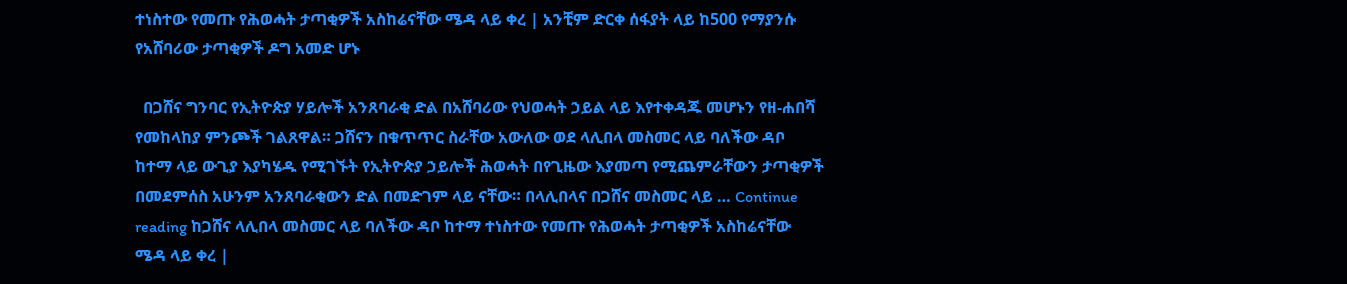ተነስተው የመጡ የሕወሓት ታጣቂዎች አስከሬናቸው ሜዳ ላይ ቀረ | አንቺም ድርቀ ሰፋያት ላይ ከ500 የማያንሱ የአሸባሪው ታጣቂዎች ዶግ አመድ ሆኑ

  በጋሸና ግንባር የኢትዮጵያ ሃይሎች አንጸባራቂ ድል በአሸባሪው የህወሓት ኃይል ላይ እየተቀዳጁ መሆኑን የዘ-ሐበሻ የመከላከያ ምንጮች ገልጸዋል። ጋሸናን በቁጥጥር ስራቸው አውለው ወደ ላሊበላ መስመር ላይ ባለችው ዳቦ ከተማ ላይ ውጊያ እያካሄዱ የሚገኙት የኢትዮጵያ ኃይሎች ሕወሓት በየጊዜው እያመጣ የሚጨምራቸውን ታጣቂዎች በመደምሰስ አሁንም አንጸባራቂውን ድል በመድገም ላይ ናቸው። በላሊበላና በጋሸና መስመር ላይ … Continue reading ከጋሸና ላሊበላ መስመር ላይ ባለችው ዳቦ ከተማ ተነስተው የመጡ የሕወሓት ታጣቂዎች አስከሬናቸው ሜዳ ላይ ቀረ |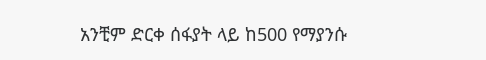አንቺም ድርቀ ሰፋያት ላይ ከ500 የማያንሱ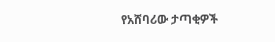የአሸባሪው ታጣቂዎች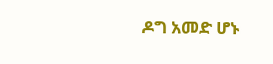ዶግ አመድ ሆኑ